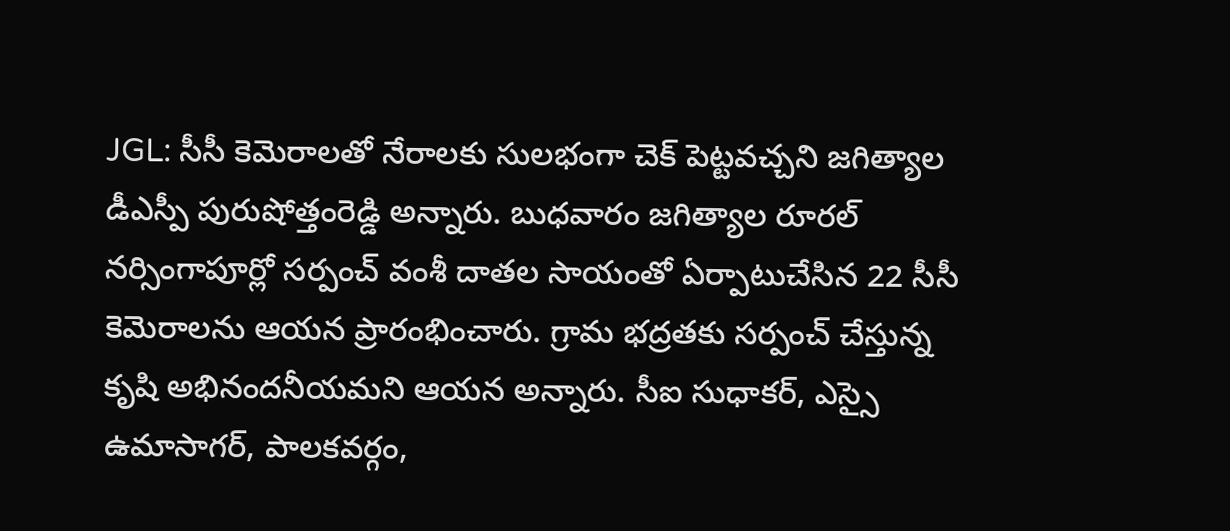JGL: సీసీ కెమెరాలతో నేరాలకు సులభంగా చెక్ పెట్టవచ్చని జగిత్యాల డీఎస్పీ పురుషోత్తంరెడ్డి అన్నారు. బుధవారం జగిత్యాల రూరల్ నర్సింగాపూర్లో సర్పంచ్ వంశీ దాతల సాయంతో ఏర్పాటుచేసిన 22 సీసీ కెమెరాలను ఆయన ప్రారంభించారు. గ్రామ భద్రతకు సర్పంచ్ చేస్తున్న కృషి అభినందనీయమని ఆయన అన్నారు. సీఐ సుధాకర్, ఎస్సై ఉమాసాగర్, పాలకవర్గం,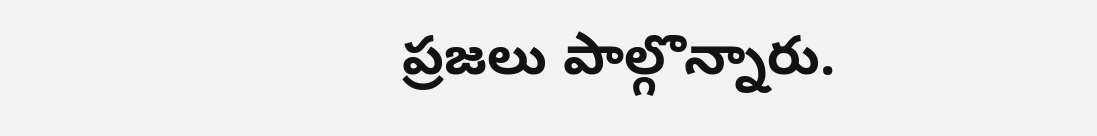ప్రజలు పాల్గొన్నారు.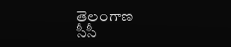తెలంగాణ
సీసీ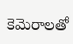కెమెరాలతో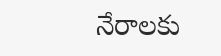నేరాలకు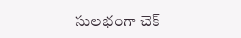సులభంగా చెక్